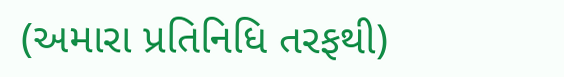(અમારા પ્રતિનિધિ તરફથી)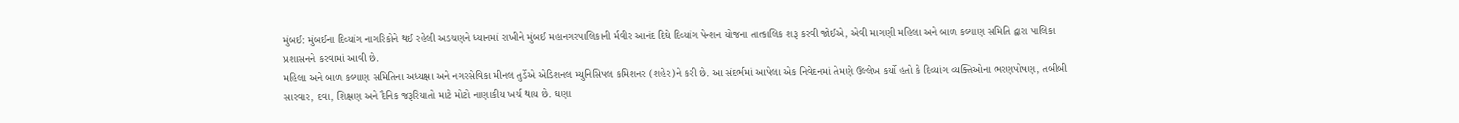મુંબઈ: મુંબઈના દિવ્યાંગ નાગરિકોને થઈ રહેલી અડચણને ધ્યાનમાં રાખીને મુંબઈ મહાનગરપાલિકાની ર્મવીર આનંદ દિઘે દિવ્યાંગ પેન્શન યોજના તાત્કાલિક શરૂ કરવી જોઈએ, એવી માગણી મહિલા અને બાળ કલ્યાણ સમિતિ દ્વારા પાલિકા પ્રશાસનને કરવામાં આવી છે.
મહિલા અને બાળ કલ્યાણ સમિતિના અધ્યક્ષા અને નગરસેવિકા મીનલ તુર્ડેએ એડિશનલ મ્યુનિસિપલ કમિશનર (શહેર)ને કરી છે. આ સંદર્ભમાં આપેલા એક નિવેદનમાં તેમણે ઉલ્લેખ કર્યો હતો કે દિવ્યાંગ વ્યક્તિઓના ભરણપોષણ, તબીબી સારવાર, દવા, શિક્ષણ અને દૈનિક જરૂરિયાતો માટે મોટો નાણાકીય ખર્ચ થાય છે. ઘણા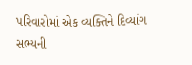પરિવારોમાં એક વ્યક્તિને દિવ્યાંગ સભ્યની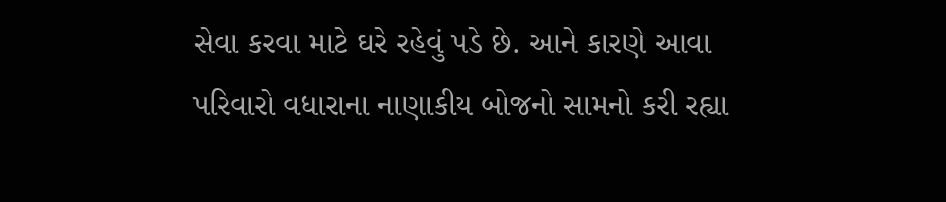સેવા કરવા માટે ઘરે રહેવું પડે છે. આને કારણે આવા પરિવારો વધારાના નાણાકીય બોજનો સામનો કરી રહ્યા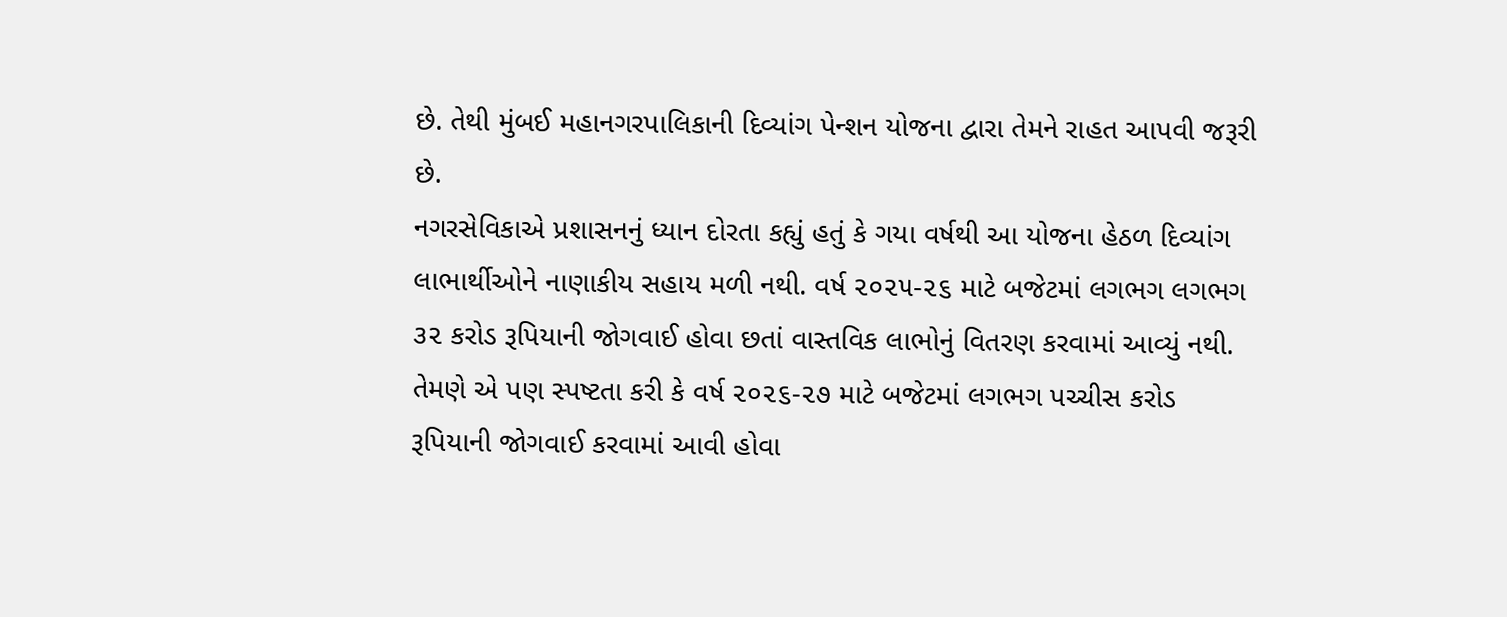છે. તેથી મુંબઈ મહાનગરપાલિકાની દિવ્યાંગ પેન્શન યોજના દ્વારા તેમને રાહત આપવી જરૂરી છે.
નગરસેવિકાએ પ્રશાસનનું ધ્યાન દોરતા કહ્યું હતું કે ગયા વર્ષથી આ યોજના હેઠળ દિવ્યાંગ લાભાર્થીઓને નાણાકીય સહાય મળી નથી. વર્ષ ૨૦૨૫-૨૬ માટે બજેટમાં લગભગ લગભગ ૩૨ કરોડ રૂપિયાની જોગવાઈ હોવા છતાં વાસ્તવિક લાભોનું વિતરણ કરવામાં આવ્યું નથી. તેમણે એ પણ સ્પષ્ટતા કરી કે વર્ષ ૨૦૨૬-૨૭ માટે બજેટમાં લગભગ પચ્ચીસ કરોડ રૂપિયાની જોગવાઈ કરવામાં આવી હોવા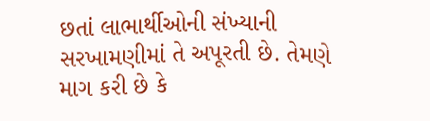છતાં લાભાર્થીઓની સંખ્યાની સરખામણીમાં તે અપૂરતી છે. તેમણે માગ કરી છે કે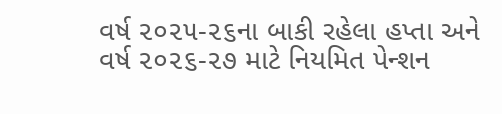વર્ષ ૨૦૨૫-૨૬ના બાકી રહેલા હપ્તા અને વર્ષ ૨૦૨૬-૨૭ માટે નિયમિત પેન્શન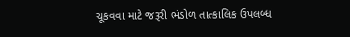ચૂકવવા માટે જરૂરી ભંડોળ તાત્કાલિક ઉપલબ્ધ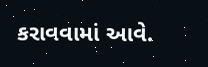કરાવવામાં આવે.